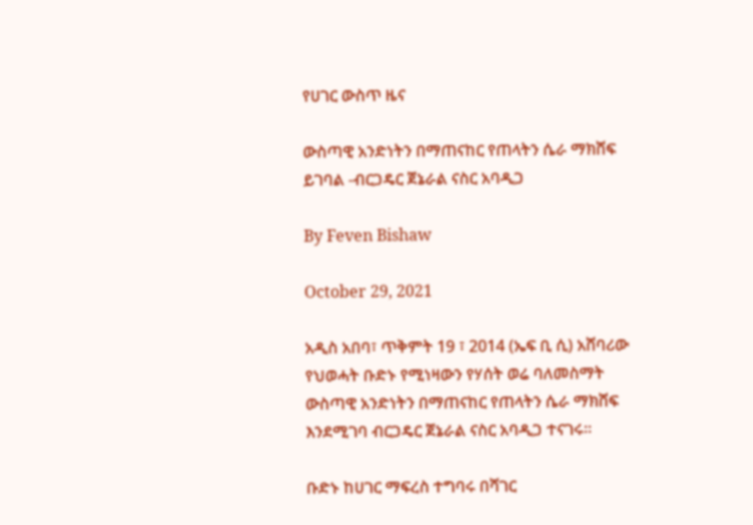የሀገር ውስጥ ዜና

ውስጣዊ አንድነትን በማጠናከር የጠላትን ሴራ ማክሸፍ ይገባል -ብርጋዴር ጀኔራል ናስር አባዲጋ

By Feven Bishaw

October 29, 2021

አዲስ አበባ፣ ጥቅምት 19 ፣ 2014 (ኤፍ ቢ ሲ) አሸባሪው የህወሓት ቡድኑ የሚነዛውን የሃሰት ወሬ ባለመስማት ውስጣዊ አንድነትን በማጠናከር የጠላትን ሴራ ማክሸፍ እንደሚገባ ብርጋዴር ጀኔራል ናስር አባዲጋ ተናገሩ።

ቡድኑ ከሀገር ማፍረስ ተግባሩ በሻገር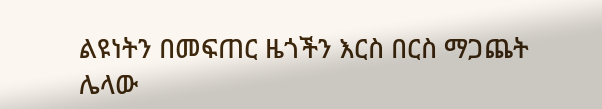ልዩነትን በመፍጠር ዜጎችን እርስ በርስ ማጋጨት ሌላው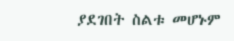ያደገበት ስልቱ መሆኑም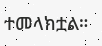ተመላክቷል።